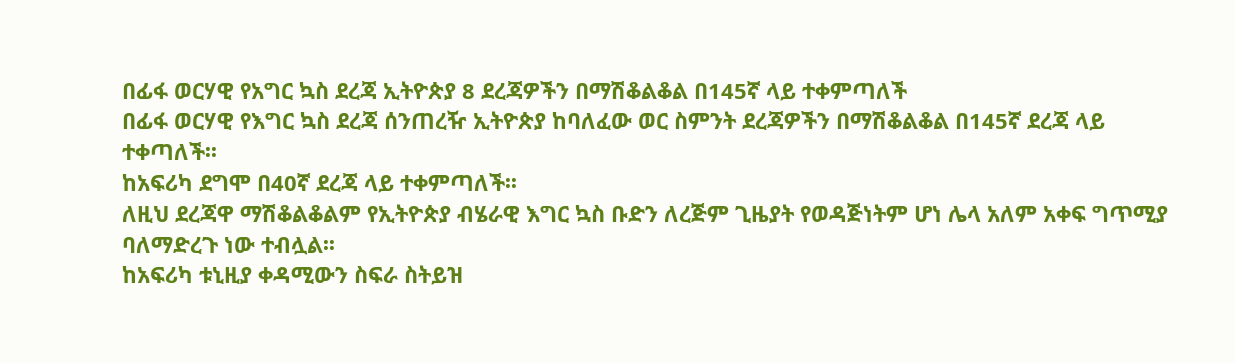በፊፋ ወርሃዊ የአግር ኳስ ደረጃ ኢትዮጵያ 8 ደረጃዎችን በማሽቆልቆል በ145ኛ ላይ ተቀምጣለች
በፊፋ ወርሃዊ የእግር ኳስ ደረጃ ሰንጠረዥ ኢትዮጵያ ከባለፈው ወር ስምንት ደረጃዎችን በማሽቆልቆል በ145ኛ ደረጃ ላይ ተቀጣለች፡፡
ከአፍሪካ ደግሞ በ40ኛ ደረጃ ላይ ተቀምጣለች፡፡
ለዚህ ደረጃዋ ማሽቆልቆልም የኢትዮጵያ ብሄራዊ እግር ኳስ ቡድን ለረጅም ጊዜያት የወዳጅነትም ሆነ ሌላ አለም አቀፍ ግጥሚያ ባለማድረጉ ነው ተብሏል፡፡
ከአፍሪካ ቱኒዚያ ቀዳሚውን ስፍራ ስትይዝ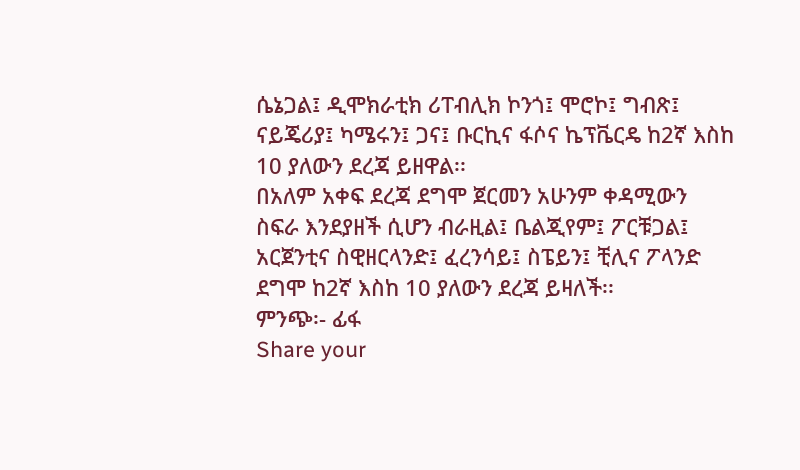ሴኔጋል፤ ዲሞክራቲክ ሪፐብሊክ ኮንጎ፤ ሞሮኮ፤ ግብጽ፤ ናይጄሪያ፤ ካሜሩን፤ ጋና፤ ቡርኪና ፋሶና ኬፕቬርዴ ከ2ኛ እስከ 10 ያለውን ደረጃ ይዘዋል፡፡
በአለም አቀፍ ደረጃ ደግሞ ጀርመን አሁንም ቀዳሚውን ስፍራ እንደያዘች ሲሆን ብራዚል፤ ቤልጂየም፤ ፖርቹጋል፤ አርጀንቲና ስዊዘርላንድ፤ ፈረንሳይ፤ ስፔይን፤ ቺሊና ፖላንድ ደግሞ ከ2ኛ እስከ 10 ያለውን ደረጃ ይዛለች፡፡
ምንጭ፡- ፊፋ
Share your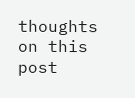thoughts on this post